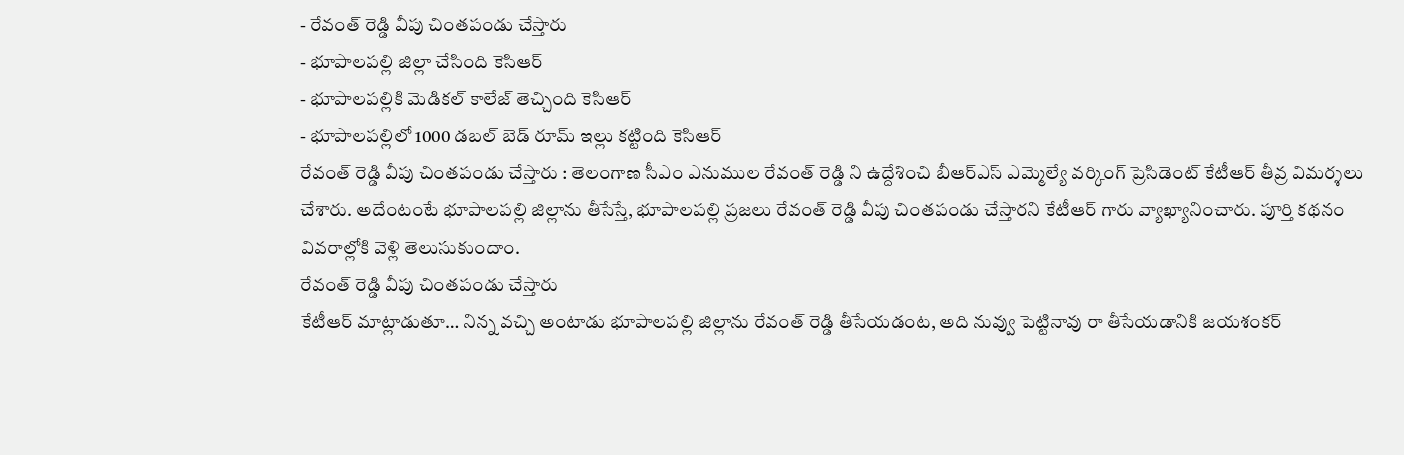- రేవంత్ రెడ్డి వీపు చింతపండు చేస్తారు
- భూపాలపల్లి జిల్లా చేసింది కెసిఆర్
- భూపాలపల్లికి మెడికల్ కాలేజ్ తెచ్చింది కెసిఆర్
- భూపాలపల్లిలో 1000 డబల్ బెడ్ రూమ్ ఇల్లు కట్టింది కెసిఆర్
రేవంత్ రెడ్డి వీపు చింతపండు చేస్తారు : తెలంగాణ సీఎం ఎనుముల రేవంత్ రెడ్డి ని ఉద్దేశించి బీఆర్ఎస్ ఎమ్మెల్యే వర్కింగ్ ప్రెసిడెంట్ కేటీఆర్ తీవ్ర విమర్శలు చేశారు. అదేంటంటే భూపాలపల్లి జిల్లాను తీసేస్తే, భూపాలపల్లి ప్రజలు రేవంత్ రెడ్డి వీపు చింతపండు చేస్తారని కేటీఆర్ గారు వ్యాఖ్యానించారు. పూర్తి కథనం వివరాల్లోకి వెళ్లి తెలుసుకుందాం.
రేవంత్ రెడ్డి వీపు చింతపండు చేస్తారు
కేటీఆర్ మాట్లాడుతూ… నిన్న వచ్చి అంటాడు భూపాలపల్లి జిల్లాను రేవంత్ రెడ్డి తీసేయడంట, అది నువ్వు పెట్టినావు రా తీసేయడానికి జయశంకర్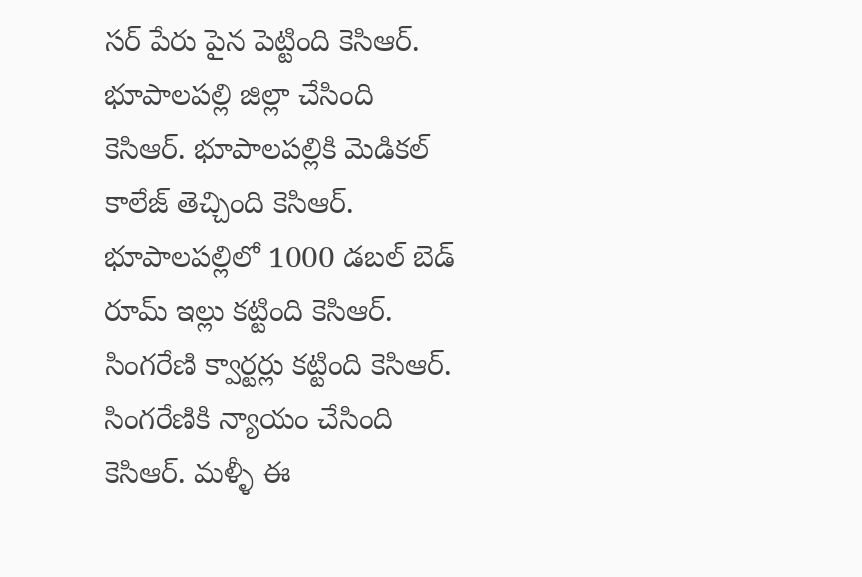సర్ పేరు పైన పెట్టింది కెసిఆర్. భూపాలపల్లి జిల్లా చేసింది కెసిఆర్. భూపాలపల్లికి మెడికల్ కాలేజ్ తెచ్చింది కెసిఆర్. భూపాలపల్లిలో 1000 డబల్ బెడ్ రూమ్ ఇల్లు కట్టింది కెసిఆర్. సింగరేణి క్వార్టర్లు కట్టింది కెసిఆర్. సింగరేణికి న్యాయం చేసింది కెసిఆర్. మళ్ళీ ఈ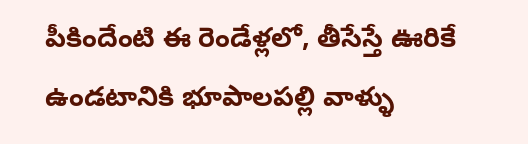పీకిందేంటి ఈ రెండేళ్లలో, తీసేస్తే ఊరికే ఉండటానికి భూపాలపల్లి వాళ్ళు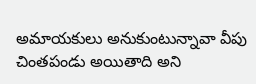అమాయకులు అనుకుంటున్నావా వీపు చింతపండు అయితాది అని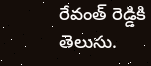రేవంత్ రెడ్డికి తెలుసు.